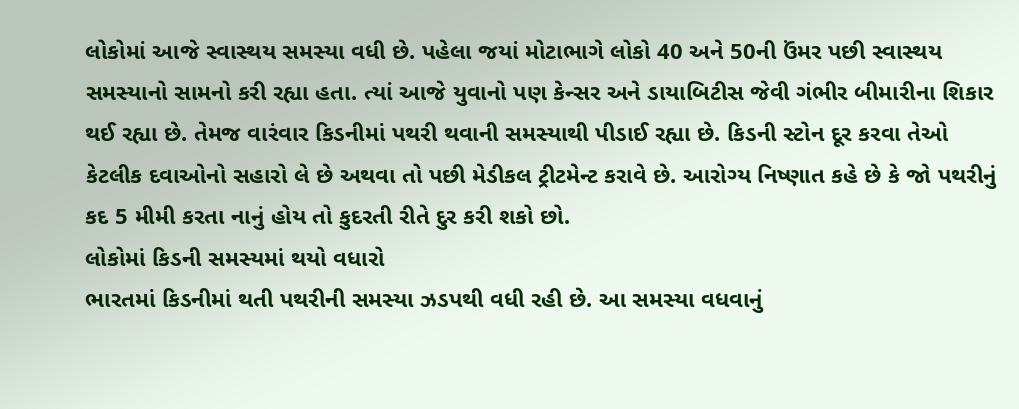લોકોમાં આજે સ્વાસ્થય સમસ્યા વધી છે. પહેલા જયાં મોટાભાગે લોકો 40 અને 50ની ઉંમર પછી સ્વાસ્થય સમસ્યાનો સામનો કરી રહ્યા હતા. ત્યાં આજે યુવાનો પણ કેન્સર અને ડાયાબિટીસ જેવી ગંભીર બીમારીના શિકાર થઈ રહ્યા છે. તેમજ વારંવાર કિડનીમાં પથરી થવાની સમસ્યાથી પીડાઈ રહ્યા છે. કિડની સ્ટોન દૂર કરવા તેઓ કેટલીક દવાઓનો સહારો લે છે અથવા તો પછી મેડીકલ ટ્રીટમેન્ટ કરાવે છે. આરોગ્ય નિષ્ણાત કહે છે કે જો પથરીનું કદ 5 મીમી કરતા નાનું હોય તો કુદરતી રીતે દુર કરી શકો છો.
લોકોમાં કિડની સમસ્યમાં થયો વધારો
ભારતમાં કિડનીમાં થતી પથરીની સમસ્યા ઝડપથી વધી રહી છે. આ સમસ્યા વધવાનું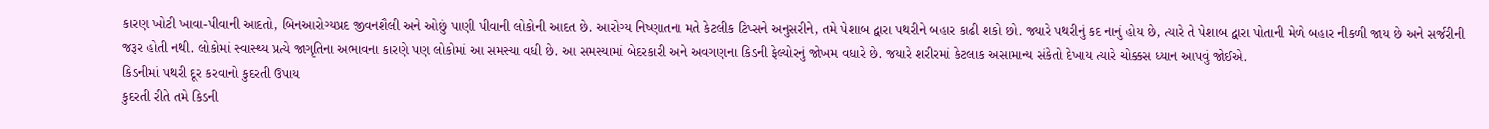કારણ ખોટી ખાવા-પીવાની આદતો, બિનઆરોગ્યપ્રદ જીવનશૈલી અને ઓછું પાણી પીવાની લોકોની આદત છે. આરોગ્ય નિષ્ણાતના મતે કેટલીક ટિપ્સને અનુસરીને, તમે પેશાબ દ્વારા પથરીને બહાર કાઢી શકો છો. જ્યારે પથરીનું કદ નાનું હોય છે, ત્યારે તે પેશાબ દ્વારા પોતાની મેળે બહાર નીકળી જાય છે અને સર્જરીની જરૂર હોતી નથી. લોકોમાં સ્વાસ્થ્ય પ્રત્યે જાગૃતિના અભાવના કારણે પણ લોકોમાં આ સમસ્યા વધી છે. આ સમસ્યામાં બેદરકારી અને અવગણના કિડની ફેલ્યોરનું જોખમ વધારે છે. જયારે શરીરમાં કેટલાક અસામાન્ય સંકેતો દેખાય ત્યારે ચોક્કસ ધ્યાન આપવું જોઈએ.
કિડનીમાં પથરી દૂર કરવાનો કુદરતી ઉપાય
કુદરતી રીતે તમે કિડની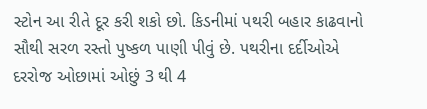સ્ટોન આ રીતે દૂર કરી શકો છો. કિડનીમાં પથરી બહાર કાઢવાનો સૌથી સરળ રસ્તો પુષ્કળ પાણી પીવું છે. પથરીના દર્દીઓએ દરરોજ ઓછામાં ઓછું 3 થી 4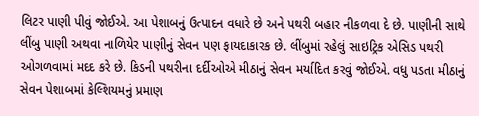લિટર પાણી પીવું જોઈએ. આ પેશાબનું ઉત્પાદન વધારે છે અને પથરી બહાર નીકળવા દે છે. પાણીની સાથે લીંબુ પાણી અથવા નાળિયેર પાણીનું સેવન પણ ફાયદાકારક છે. લીંબુમાં રહેલું સાઇટ્રિક એસિડ પથરી ઓગળવામાં મદદ કરે છે. કિડની પથરીના દર્દીઓએ મીઠાનું સેવન મર્યાદિત કરવું જોઈએ. વધુ પડતા મીઠાનું સેવન પેશાબમાં કેલ્શિયમનું પ્રમાણ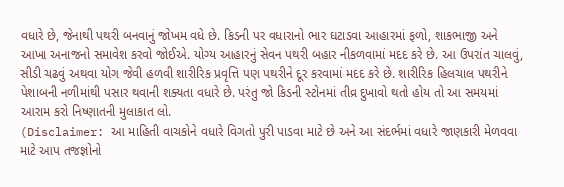વધારે છે, જેનાથી પથરી બનવાનું જોખમ વધે છે. કિડની પર વધારાનો ભાર ઘટાડવા આહારમાં ફળો, શાકભાજી અને આખા અનાજનો સમાવેશ કરવો જોઈએ. યોગ્ય આહારનું સેવન પથરી બહાર નીકળવામાં મદદ કરે છે. આ ઉપરાંત ચાલવું, સીડી ચઢવું અથવા યોગ જેવી હળવી શારીરિક પ્રવૃત્તિ પણ પથરીને દૂર કરવામાં મદદ કરે છે. શારીરિક હિલચાલ પથરીને પેશાબની નળીમાંથી પસાર થવાની શક્યતા વધારે છે. પરંતુ જો કિડની સ્ટોનમાં તીવ્ર દુખાવો થતો હોય તો આ સમયમાં આરામ કરો નિષ્ણાતની મુલાકાત લો.
(Disclaimer: આ માહિતી વાચકોને વધારે વિગતો પુરી પાડવા માટે છે અને આ સંદર્ભમાં વધારે જાણકારી મેળવવા માટે આપ તજજ્ઞોનો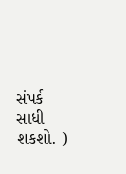સંપર્ક સાધી શકશો. )